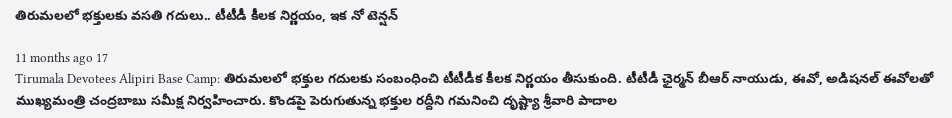తిరుమలలో భక్తులకు వసతి గదులు.. టీటీడీ కీలక నిర్ణయం, ఇక నో టెన్షన్

11 months ago 17
Tirumala Devotees Alipiri Base Camp: తిరుమలలో భక్తుల గదులకు సంబంధించి టీటీడీక కీలక నిర్ణయం తీసుకుంది. టీటీడీ ఛైర్మన్ బీఆర్ నాయుడు, ఈవో, అడిషనల్ ఈవోలతో ముఖ్యమంత్రి చంద్రబాబు సమీక్ష నిర్వహించారు. కొండపై పెరుగుతున్న భక్తుల రద్దీని గమనించి దృష్ట్యా శ్రీవారి పాదాల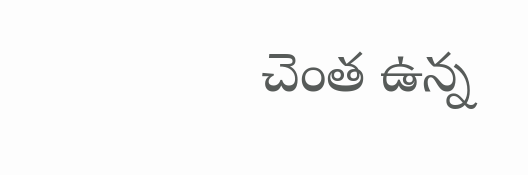చెంత ఉన్న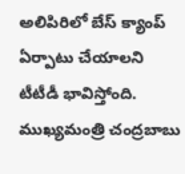అలిపిరిలో బేస్‌ క్యాంప్‌ ఏర్పాటు చేయాలని టీటీడీ భావిస్తోంది. ముఖ్యమంత్రి చంద్రబాబు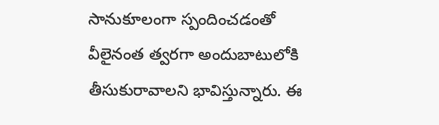సానుకూలంగా స్పందించడంతో వీలైనంత త్వరగా అందుబాటులోకి తీసుకురావాలని భావిస్తున్నారు. ఈ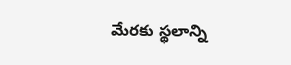మేరకు స్థలాన్ని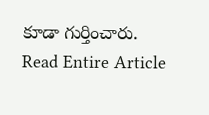కూడా గుర్తించారు.
Read Entire Article